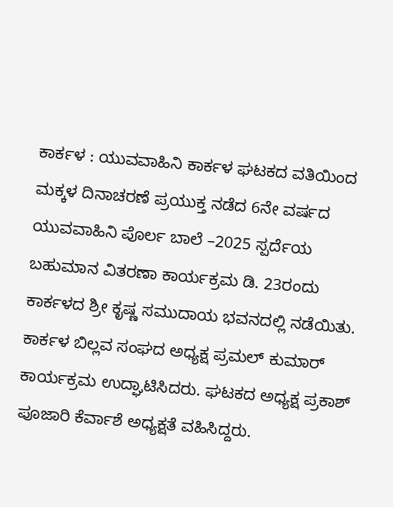ಕಾರ್ಕಳ : ಯುವವಾಹಿನಿ ಕಾರ್ಕಳ ಘಟಕದ ವತಿಯಿಂದ ಮಕ್ಕಳ ದಿನಾಚರಣೆ ಪ್ರಯುಕ್ತ ನಡೆದ 6ನೇ ವರ್ಷದ ಯುವವಾಹಿನಿ ಪೊರ್ಲ ಬಾಲೆ –2025 ಸ್ಪರ್ದೆಯ ಬಹುಮಾನ ವಿತರಣಾ ಕಾರ್ಯಕ್ರಮ ಡಿ. 23ರಂದು ಕಾರ್ಕಳದ ಶ್ರೀ ಕೃಷ್ಣ ಸಮುದಾಯ ಭವನದಲ್ಲಿ ನಡೆಯಿತು. ಕಾರ್ಕಳ ಬಿಲ್ಲವ ಸಂಘದ ಅಧ್ಯಕ್ಷ ಪ್ರಮಲ್ ಕುಮಾರ್ ಕಾರ್ಯಕ್ರಮ ಉದ್ಘಾಟಿಸಿದರು. ಘಟಕದ ಅಧ್ಯಕ್ಷ ಪ್ರಕಾಶ್ ಪೂಜಾರಿ ಕೆರ್ವಾಶೆ ಅಧ್ಯಕ್ಷತೆ ವಹಿಸಿದ್ದರು.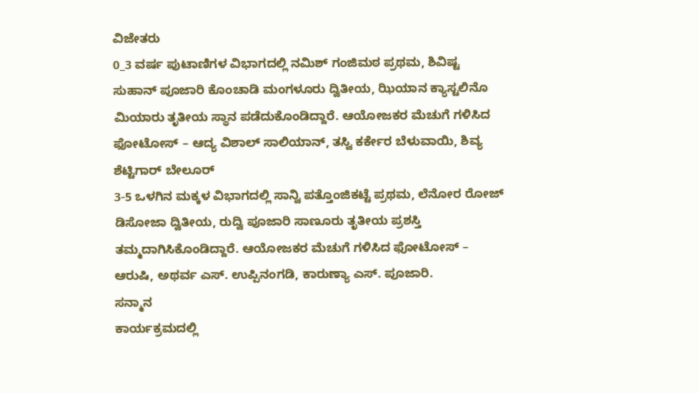ವಿಜೇತರು
0_3 ವರ್ಷ ಪುಟಾಣಿಗಳ ವಿಭಾಗದಲ್ಲಿ ನಮಿಶ್ ಗಂಜಿಮಠ ಪ್ರಥಮ, ಶಿವಿಷ್ಟ ಸುಹಾನ್ ಪೂಜಾರಿ ಕೊಂಚಾಡಿ ಮಂಗಳೂರು ದ್ವಿತೀಯ, ಝಿಯಾನ ಕ್ಯಾಸ್ಟಲಿನೊ ಮಿಯಾರು ತೃತೀಯ ಸ್ಥಾನ ಪಡೆದುಕೊಂಡಿದ್ದಾರೆ. ಆಯೋಜಕರ ಮೆಚುಗೆ ಗಳಿಸಿದ ಫೋಟೋಸ್ – ಆದ್ಯ ವಿಶಾಲ್ ಸಾಲಿಯಾನ್, ತಸ್ವಿ ಕರ್ಕೇರ ಬೆಳುವಾಯಿ, ಶಿವ್ಯ ಶೆಟ್ಟಿಗಾರ್ ಬೇಲೂರ್
3-5 ಒಳಗಿನ ಮಕ್ಕಳ ವಿಭಾಗದಲ್ಲಿ ಸಾನ್ವಿ ಪತ್ತೊಂಜಿಕಟ್ಟೆ ಪ್ರಥಮ, ಲೆನೋರ ರೋಜ್ ಡಿಸೋಜಾ ದ್ವಿತೀಯ, ರುದ್ವಿ ಪೂಜಾರಿ ಸಾಣೂರು ತೃತೀಯ ಪ್ರಶಸ್ತಿ ತಮ್ಮದಾಗಿಸಿಕೊಂಡಿದ್ದಾರೆ. ಆಯೋಜಕರ ಮೆಚುಗೆ ಗಳಿಸಿದ ಫೋಟೋಸ್ – ಆರುಷಿ, ಅಥರ್ವ ಎಸ್. ಉಪ್ಪಿನಂಗಡಿ, ಕಾರುಣ್ಯಾ ಎಸ್. ಪೂಜಾರಿ.
ಸನ್ಮಾನ
ಕಾರ್ಯಕ್ರಮದಲ್ಲಿ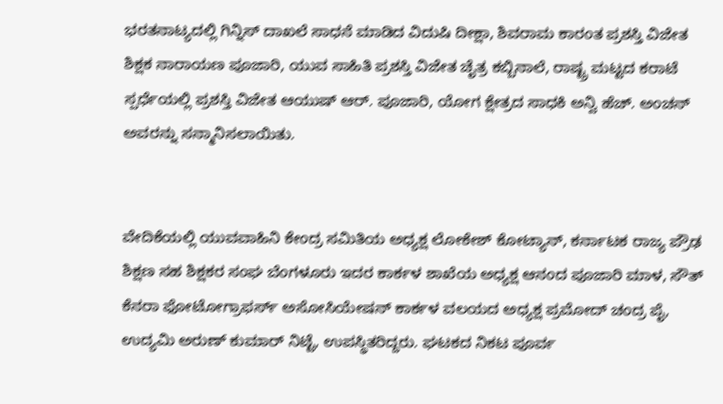ಭರತನಾಟ್ಯದಲ್ಲಿ ಗಿನ್ನಿಸ್ ದಾಖಲೆ ಸಾಧನೆ ಮಾಡಿದ ವಿದುಷಿ ದೀಕ್ಷಾ, ಶಿವರಾಮ ಕಾರಂತ ಪ್ರಶಸ್ತಿ ವಿಜೇತ ಶಿಕ್ಷಕ ನಾರಾಯಣ ಪೂಜಾರಿ, ಯುವ ಸಾಹಿತಿ ಪ್ರಶಸ್ತಿ ವಿಜೇತ ಚೈತ್ರ ಕಬ್ಬಿನಾಲೆ, ರಾಷ್ಟ್ರ ಮಟ್ಟದ ಕರಾಟೆ ಸ್ಪರ್ಧೆಯಲ್ಲಿ ಪ್ರಶಸ್ತಿ ವಿಜೇತ ಆಯುಷ್ ಆರ್. ಪೂಜಾರಿ, ಯೋಗ ಕ್ಷೇತ್ರದ ಸಾಧಕಿ ಅನ್ವಿ ಹೆಚ್. ಅಂಚನ್ ಅವರನ್ನು ಸನ್ಮಾನಿಸಲಾಯಿತು.


ವೇದಿಕೆಯಲ್ಲಿ ಯುವವಾಹಿನಿ ಕೇಂದ್ರ ಸಮಿತಿಯ ಅಧ್ಯಕ್ಷ ಲೋಕೇಶ್ ಕೋಟ್ಯಾನ್, ಕರ್ನಾಟಕ ರಾಜ್ಯ ಪ್ರೌಢ ಶಿಕ್ಷಣ ಸಹ ಶಿಕ್ಷಕರ ಸಂಘ ಬೆಂಗಳೂರು ಇದರ ಕಾರ್ಕಳ ಶಾಖೆಯ ಅಧ್ಯಕ್ಷ ಆನಂದ ಪೂಜಾರಿ ಮಾಳ, ಸೌತ್ ಕೆನರಾ ಫೋಟೋಗ್ರಾಫರ್ಸ್ ಅಸೋಸಿಯೇಷನ್ ಕಾರ್ಕಳ ವಲಯದ ಅಧ್ಯಕ್ಷ ಪ್ರಮೋದ್ ಚಂದ್ರ ಪೈ, ಉದ್ಯಮಿ ಅರುಣ್ ಕುಮಾರ್ ನಿಟ್ಟೆ, ಉಪಸ್ಥಿತರಿದ್ದರು. ಘಟಕದ ನಿಕಟ ಪೂರ್ವ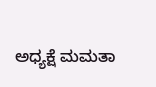ಅಧ್ಯಕ್ಷೆ ಮಮತಾ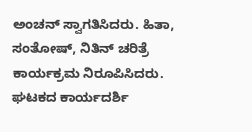ಅಂಚನ್ ಸ್ವಾಗತಿಸಿದರು. ಹಿತಾ, ಸಂತೋಷ್, ನಿತಿನ್ ಚರಿತ್ರೆ ಕಾರ್ಯಕ್ರಮ ನಿರೂಪಿಸಿದರು. ಘಟಕದ ಕಾರ್ಯದರ್ಶಿ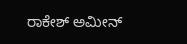ರಾಕೇಶ್ ಅಮೀನ್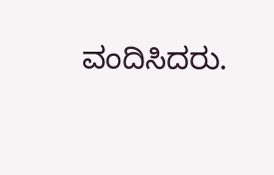ವಂದಿಸಿದರು.